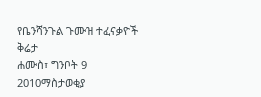የቤንሻንጉል ጉሙዝ ተፈናቃዮች ቅሬታ
ሐሙስ፣ ግንቦት 9 2010ማስታወቂያ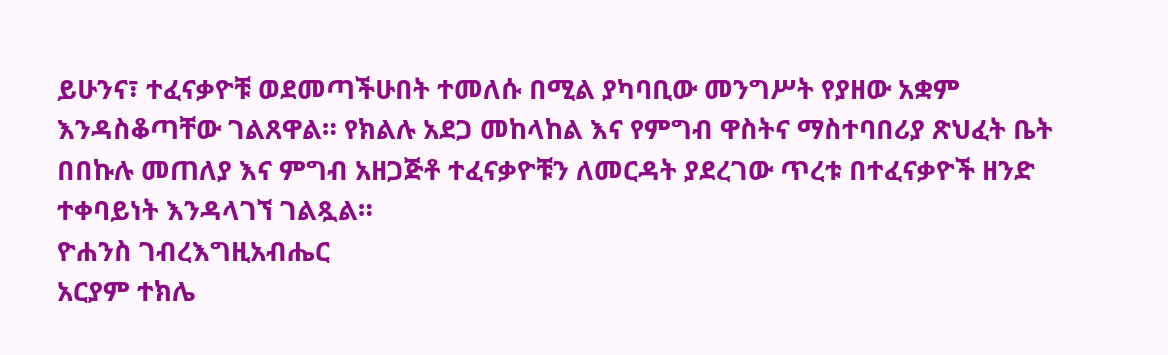ይሁንና፣ ተፈናቃዮቹ ወደመጣችሁበት ተመለሱ በሚል ያካባቢው መንግሥት የያዘው አቋም እንዳስቆጣቸው ገልጸዋል። የክልሉ አደጋ መከላከል እና የምግብ ዋስትና ማስተባበሪያ ጽህፈት ቤት በበኩሉ መጠለያ እና ምግብ አዘጋጅቶ ተፈናቃዮቹን ለመርዳት ያደረገው ጥረቱ በተፈናቃዮች ዘንድ ተቀባይነት እንዳላገኘ ገልጿል።
ዮሐንስ ገብረእግዚአብሔር
አርያም ተክሌ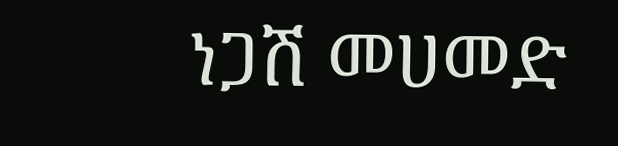ነጋሽ መሀመድ